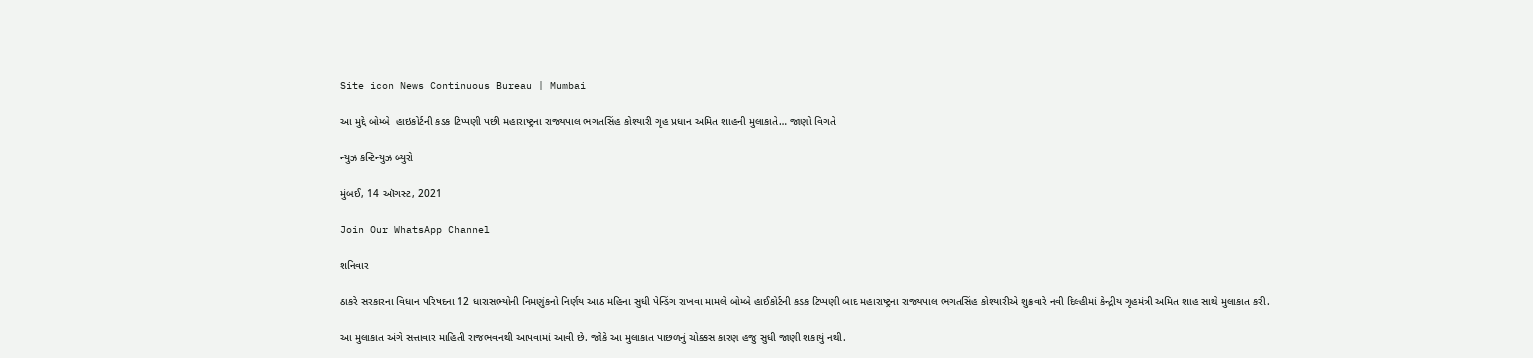Site icon News Continuous Bureau | Mumbai

આ મુદ્દે બોમ્બે  હાઇકોર્ટની કડક ટિપ્પણી પછી મહારાષ્ટ્રના રાજ્યપાલ ભગતસિંહ કોશ્યારી ગૃહ પ્રધાન અમિત શાહની મુલાકાતે… જાણો વિગતે

ન્યુઝ કન્ટિન્યુઝ બ્યુરો

મુંબઈ, 14 ઑગસ્ટ, 2021

Join Our WhatsApp Channel

શનિવાર

ઠાકરે સરકારના વિધાન પરિષદના 12 ધારાસભ્યોની નિમણુંકનો નિર્ણય આઠ મહિના સુધી પેન્ડિંગ રાખવા મામલે બોમ્બે હાઈકોર્ટની કડક ટિપ્પણી બાદ મહારાષ્ટ્રના રાજ્યપાલ ભગતસિંહ કોશ્યારીએ શુક્રવારે નવી દિલ્હીમાં કેન્દ્રીય ગૃહમંત્રી અમિત શાહ સાથે મુલાકાત કરી.

આ મુલાકાત અંગે સત્તાવાર માહિતી રાજભવનથી આપવામાં આવી છે. જોકે આ મુલાકાત પાછળનું ચોક્કસ કારણ હજુ સુધી જાણી શકાયું નથી.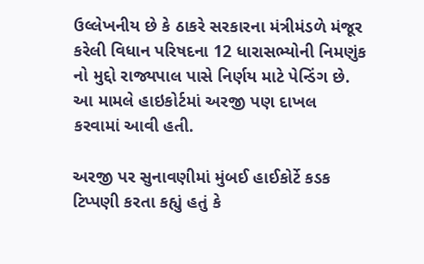ઉલ્લેખનીય છે કે ઠાકરે સરકારના મંત્રીમંડળે મંજૂર કરેલી વિધાન પરિષદના 12 ધારાસભ્યોની નિમણુંક નો મુદ્દો રાજ્યપાલ પાસે નિર્ણય માટે પેન્ડિંગ છે. આ મામલે હાઇકોર્ટમાં અરજી પણ દાખલ કરવામાં આવી હતી.

અરજી પર સુનાવણીમાં મુંબઈ હાઈકોર્ટે કડક ટિપ્પણી કરતા કહ્યું હતું કે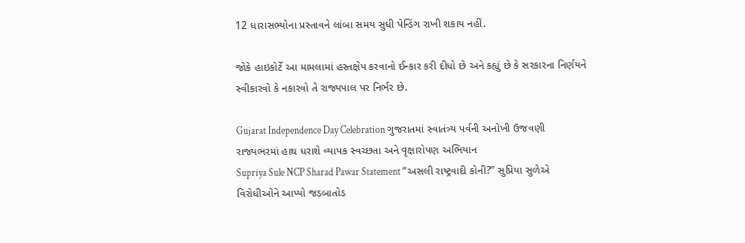12 ધારાસભ્યોના પ્રસ્તાવને લાંબા સમય સુધી પેન્ડિંગ રાખી શકાય નહીં.

જોકે હાઇકોર્ટે આ મામલામાં હસ્તક્ષેપ કરવાનો ઈન્કાર કરી દીધો છે અને કહ્યું છે કે સરકારના નિર્ણયને સ્વીકારવો કે નકારવો તે રાજ્યપાલ પર નિર્ભર છે.

Gujarat Independence Day Celebration ગુજરાતમાં સ્વાતંત્ર્ય પર્વની અનોખી ઉજવણી રાજ્યભરમાં હાથ ધરાશે વ્યાપક સ્વચ્છતા અને વૃક્ષારોપણ અભિયાન
Supriya Sule NCP Sharad Pawar Statement “અસલી રાષ્ટ્રવાદી કોની?” સુપ્રિયા સુળેએ વિરોધીઓને આપ્યો જડબાતોડ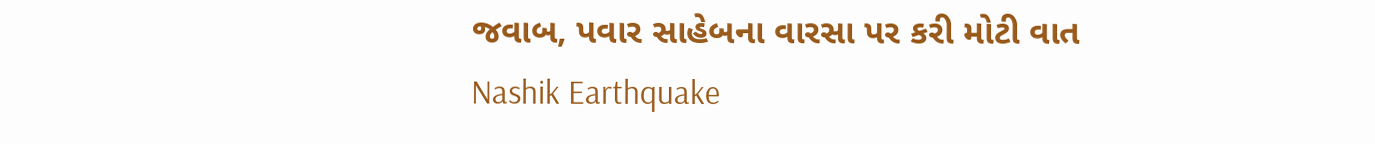જવાબ, પવાર સાહેબના વારસા પર કરી મોટી વાત
Nashik Earthquake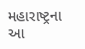મહારાષ્ટ્રના આ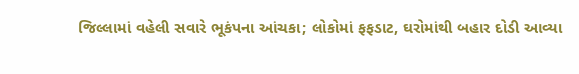જિલ્લામાં વહેલી સવારે ભૂકંપના આંચકા; લોકોમાં ફફડાટ, ઘરોમાંથી બહાર દોડી આવ્યા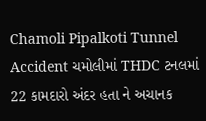Chamoli Pipalkoti Tunnel Accident ચમોલીમાં THDC ટનલમાં 22 કામદારો અંદર હતા ને અચાનક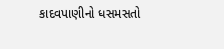કાદવપાણીનો ધસમસતો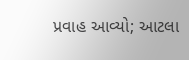પ્રવાહ આવ્યો; આટલા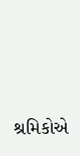શ્રમિકોએ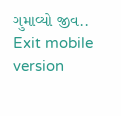ગુમાવ્યો જીવ..
Exit mobile version